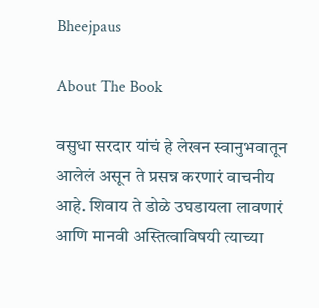Bheejpaus

About The Book

वसुधा सरदार यांचं हे लेखन स्वानुभवातून आलेलं असून ते प्रसन्न करणारं वाचनीय आहे. शिवाय ते डोळे उघडायला लावणारं आणि मानवी अस्तित्वाविषयी त्याच्या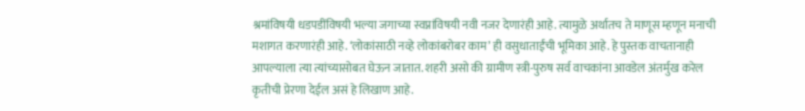श्रमांविषयी धडपडींविषयी भल्या जगाच्या स्वप्नांविषयी नवी नजर देणारंही आहे. त्यामुळे अर्थातच ते माणूस म्हणून मनाची मशागत करणारंही आहे. ‘लोकांसाठी नव्हे लोकांबरोबर काम’ ही वसुधाताईंची भूमिका आहे. हे पुस्तक वाचतानाही आपल्याला त्या त्यांच्यासोबत घेऊन जातात. शहरी असो की ग्रामीण स्त्री-पुरुष सर्व वाचकांना आवडेल अंतर्मुख करेल कृतीची प्रेरणा देईल असं हे लिखाण आहे.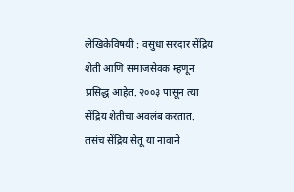लेखिकेविषयी : वसुधा सरदार सेंद्रिय शेती आणि समाजसेवक म्हणून प्रसिद्ध आहेत. २००३ पासून त्या सेंद्रिय शेतीचा अवलंब करतात. तसंच सेंद्रिय सेतू या नावाने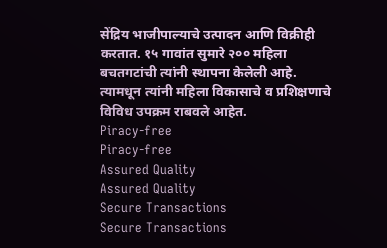सेंद्रिय भाजीपाल्याचे उत्पादन आणि विक्रीही करतात. १५ गावांत सुमारे २०० महिला बचतगटांची त्यांनी स्थापना केलेली आहे. त्यामधून त्यांनी महिला विकासाचे व प्रशिक्षणाचे विविध उपक्रम राबवले आहेत.
Piracy-free
Piracy-free
Assured Quality
Assured Quality
Secure Transactions
Secure Transactions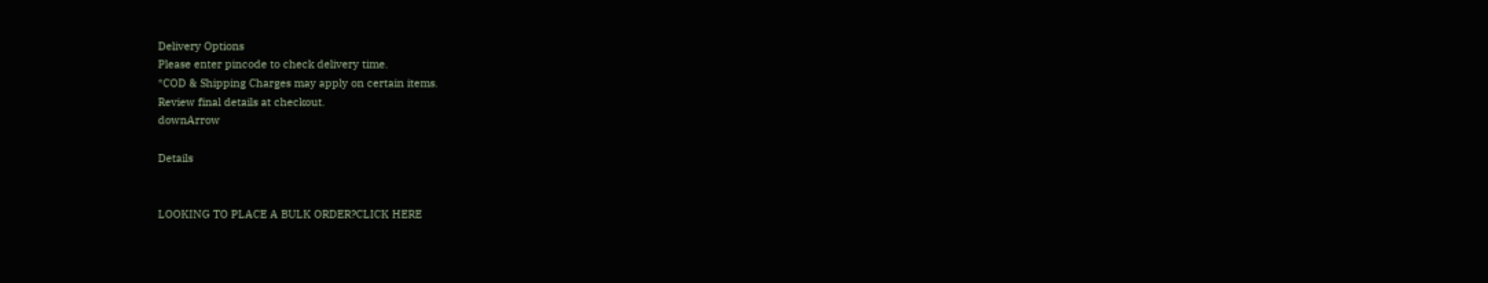Delivery Options
Please enter pincode to check delivery time.
*COD & Shipping Charges may apply on certain items.
Review final details at checkout.
downArrow

Details


LOOKING TO PLACE A BULK ORDER?CLICK HERE